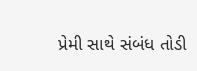પ્રેમી સાથે સંબંધ તોડી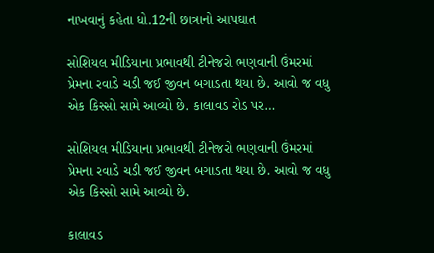નાખવાનું કહેતા ધો.12ની છાત્રાનો આપઘાત

સોશિયલ મીડિયાના પ્રભાવથી ટીનેજરો ભણવાની ઉંમરમાં પ્રેમના રવાડે ચડી જઈ જીવન બગાડતા થયા છે. આવો જ વધુ એક કિસ્સો સામે આવ્યો છે. કાલાવડ રોડ પર…

સોશિયલ મીડિયાના પ્રભાવથી ટીનેજરો ભણવાની ઉંમરમાં પ્રેમના રવાડે ચડી જઈ જીવન બગાડતા થયા છે. આવો જ વધુ એક કિસ્સો સામે આવ્યો છે.

કાલાવડ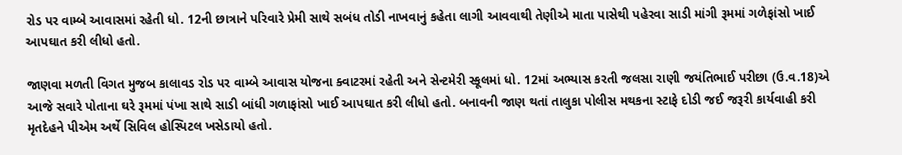રોડ પર વામ્બે આવાસમાં રહેતી ધો. 12ની છાત્રાને પરિવારે પ્રેમી સાથે સબંધ તોડી નાખવાનું કહેતા લાગી આવવાથી તેણીએ માતા પાસેથી પહેરવા સાડી માંગી રૂમમાં ગળેફાંસો ખાઈ આપઘાત કરી લીધો હતો.

જાણવા મળતી વિગત મુજબ કાલાવડ રોડ પર વામ્બે આવાસ યોજના ક્વાટરમાં રહેતી અને સેન્ટમેરી સ્કૂલમાં ધો. 12માં અભ્યાસ કરતી જલસા રાણી જયંતિભાઈ પરીછા (ઉ.વ.18)એ આજે સવારે પોતાના ઘરે રૂમમાં પંખા સાથે સાડી બાંધી ગળાફાંસો ખાઈ આપઘાત કરી લીધો હતો. બનાવની જાણ થતાં તાલુકા પોલીસ મથકના સ્ટાફે દોડી જઈ જરૂરી કાર્યવાહી કરી મૃતદેહને પીએમ અર્થે સિવિલ હોસ્પિટલ ખસેડાયો હતો.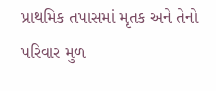પ્રાથમિક તપાસમાં મૃતક અને તેનો પરિવાર મુળ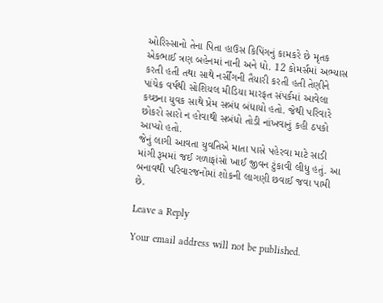ઓરિસ્સાનો તેના પિતા હાઉસ કિપિંગનું કામકરે છે મૃતક એકભાઈ ત્રણ બહેનમાં નાની અને ધો. 12 કોમર્સમાં અભ્યાસ કરતી હતી તથા સાથે નર્સીંગની તૈયારી કરતી હતી તેણીને પાંચેક વર્ષથી સોશિયલ મીડિયા મારફત સંપર્કમાં આવેલા કચ્છના યુવક સાથે પ્રેમ સબંધ બંધાયો હતો. જેથી પરિવારે છોકરો સારો ન હોવાથી સબંધો તોડી નાંખવાનું કહી ઠપકો આપ્યો હતો.
જેનું લાગી આવતા યુવતિએ માતા પાસે પહેરવા માટે સાડી માંગી રૂમમાં જઈ ગળાફાંસો ખાઈ જીવન ટુંકાવી લીધુ હતું. આ બનાવથી પરિવારજનોમાં શોકની લાગણી છવાઈ જવા પામી છે.

Leave a Reply

Your email address will not be published.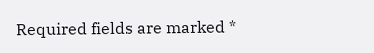Required fields are marked *